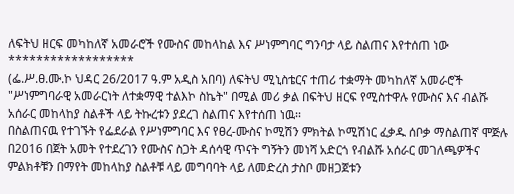ለፍትህ ዘርፍ መካከለኛ አመራሮች የሙስና መከላከል እና ሥነምግባር ግንባታ ላይ ስልጠና እየተሰጠ ነው
******************
(ፌ.ሥ.ፀ.ሙ.ኮ ህዳር 26/2017 ዓ.ም አዲስ አበባ) ለፍትህ ሚኒስቴርና ተጠሪ ተቋማት መካከለኛ አመራሮች "ሥነምግባራዊ አመራርነት ለተቋማዊ ተልእኮ ስኬት" በሚል መሪ ቃል በፍትህ ዘርፍ የሚስተዋሉ የሙስና እና ብልሹ አሰራር መከላከያ ስልቶች ላይ ትኩረቱን ያደረገ ስልጠና እየተሰጠ ነዉ፡፡
በስልጠናዉ የተገኙት የፌደራል የሥነምግባር እና የፀረ-ሙስና ኮሚሽን ምክትል ኮሚሽነር ፈቃዱ ሰቦቃ ማስልጠኛ ሞጅሉ በ2016 በጀት አመት የተደረገን የሙስና ስጋት ዳሰሳዊ ጥናት ግኝትን መነሻ አድርጎ የብልሹ አሰራር መገለጫዎችና ምልክቶቹን በማየት መከላከያ ስልቶቹ ላይ መግባባት ላይ ለመድረስ ታስቦ መዘጋጀቱን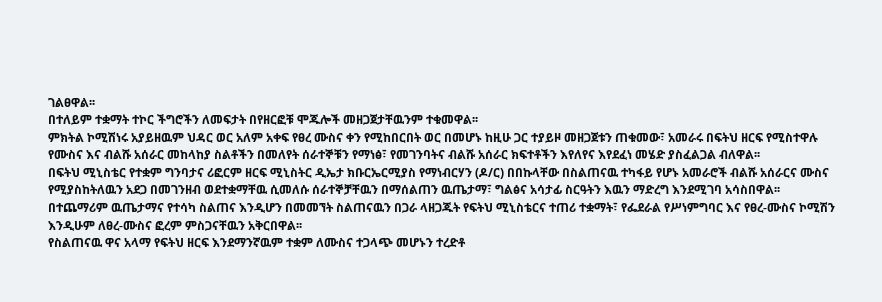ገልፀዋል፡፡
በተለይም ተቋማት ተኮር ችግሮችን ለመፍታት በየዘርፎቹ ሞጁሎች መዘጋጀታቸዉንም ተቁመዋል፡፡
ምክትል ኮሚሽነሩ አያይዘዉም ህዳር ወር አለም አቀፍ የፀረ ሙስና ቀን የሚከበርበት ወር በመሆኑ ከዚሁ ጋር ተያይዞ መዘጋጀቱን ጠቁመው፣ አመራሩ በፍትህ ዘርፍ የሚስተዋሉ የሙስና እና ብልሹ አሰራር መከላከያ ስልቶችን በመለየት ሰራተኞቹን የማነፅ፣ የመገንባትና ብልሹ አሰራር ክፍተቶችን እየለየና እየደፈነ መሄድ ያስፈልጋል ብለዋል፡፡
በፍትህ ሚኒስቴር የተቋም ግንባታና ሪፎርም ዘርፍ ሚኒስትር ዲኤታ ክቡርኤርሚያስ የማነብርሃን (ዶ/ር) በበኩላቸው በስልጠናዉ ተካፋይ የሆኑ አመራሮች ብልሹ አሰራርና ሙስና የሚያስከትለዉን አደጋ በመገንዘብ ወደተቋማቸዉ ሲመለሱ ሰራተኞቻቸዉን በማሰልጠን ዉጤታማ፣ ግልፅና አሳታፊ ስርዓትን እዉን ማድረግ እንደሚገባ አሳስበዋል፡፡
በተጨማሪም ዉጤታማና የተሳካ ስልጠና እንዲሆን በመመኘት ስልጠናዉን በጋራ ላዘጋጁት የፍትህ ሚኒስቴርና ተጠሪ ተቋማት፣ የፌደራል የሥነምግባር እና የፀረ-ሙስና ኮሚሽን እንዲሁም ለፀረ-ሙስና ፎረም ምስጋናቸዉን አቅርበዋል፡፡
የስልጠናዉ ዋና አላማ የፍትህ ዘርፍ እንደማንኛዉም ተቋም ለሙስና ተጋላጭ መሆኑን ተረድቶ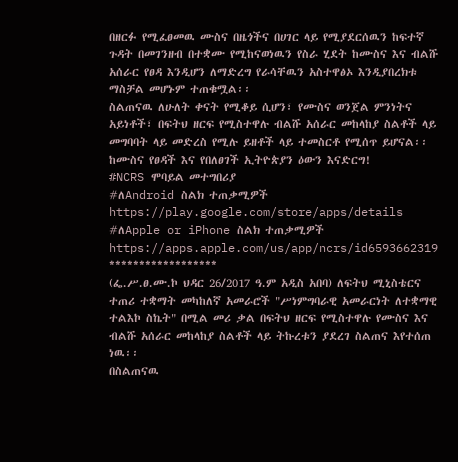በዘርፉ የሚፈፀመዉ ሙስና በዜጎችና በሀገር ላይ የሚያደርሰዉን ከፍተኛ ጉዳት በመገንዘብ በተቋሙ የሚከናወነዉን የስራ ሂደት ከሙስና እና ብልሹ አሰራር የፀዳ እንዲሆን ለማድረግ የራሳቸዉን አስተዋፅኦ እንዲያበረክቱ ማስቻል መሆኑም ተጠቁሟል፡፡
ስልጠናዉ ለሁለት ቀናት የሚቆይ ሲሆን፣ የሙስና ወንጀል ምንነትና አይነቶች፣ በፍትህ ዘርፍ የሚስተዋሉ ብልሹ አሰራር መከላከያ ስልቶች ላይ መግባባት ላይ መድረስ የሚሉ ይዘቶች ላይ ተመስርቶ የሚሰጥ ይሆናል፡፡
ከሙስና የፀዳች እና የበለፀገች ኢትዮጵያን ዕውን እናድርግ!
#NCRS ሞባይል መተግበሪያ
#ለAndroid ስልክ ተጠቃሚዎች
https://play.google.com/store/apps/details
#ለApple or iPhone ስልክ ተጠቃሚዎች
https://apps.apple.com/us/app/ncrs/id6593662319
******************
(ፌ.ሥ.ፀ.ሙ.ኮ ህዳር 26/2017 ዓ.ም አዲስ አበባ) ለፍትህ ሚኒስቴርና ተጠሪ ተቋማት መካከለኛ አመራሮች "ሥነምግባራዊ አመራርነት ለተቋማዊ ተልእኮ ስኬት" በሚል መሪ ቃል በፍትህ ዘርፍ የሚስተዋሉ የሙስና እና ብልሹ አሰራር መከላከያ ስልቶች ላይ ትኩረቱን ያደረገ ስልጠና እየተሰጠ ነዉ፡፡
በስልጠናዉ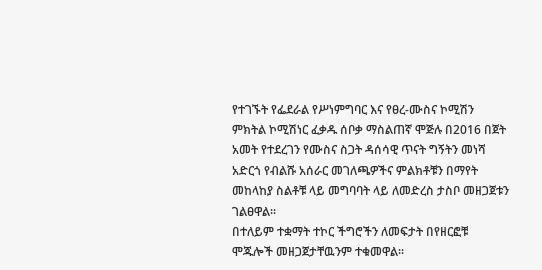የተገኙት የፌደራል የሥነምግባር እና የፀረ-ሙስና ኮሚሽን ምክትል ኮሚሽነር ፈቃዱ ሰቦቃ ማስልጠኛ ሞጅሉ በ2016 በጀት አመት የተደረገን የሙስና ስጋት ዳሰሳዊ ጥናት ግኝትን መነሻ አድርጎ የብልሹ አሰራር መገለጫዎችና ምልክቶቹን በማየት መከላከያ ስልቶቹ ላይ መግባባት ላይ ለመድረስ ታስቦ መዘጋጀቱን ገልፀዋል፡፡
በተለይም ተቋማት ተኮር ችግሮችን ለመፍታት በየዘርፎቹ ሞጁሎች መዘጋጀታቸዉንም ተቁመዋል፡፡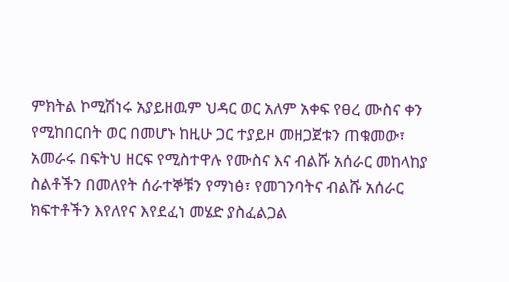ምክትል ኮሚሽነሩ አያይዘዉም ህዳር ወር አለም አቀፍ የፀረ ሙስና ቀን የሚከበርበት ወር በመሆኑ ከዚሁ ጋር ተያይዞ መዘጋጀቱን ጠቁመው፣ አመራሩ በፍትህ ዘርፍ የሚስተዋሉ የሙስና እና ብልሹ አሰራር መከላከያ ስልቶችን በመለየት ሰራተኞቹን የማነፅ፣ የመገንባትና ብልሹ አሰራር ክፍተቶችን እየለየና እየደፈነ መሄድ ያስፈልጋል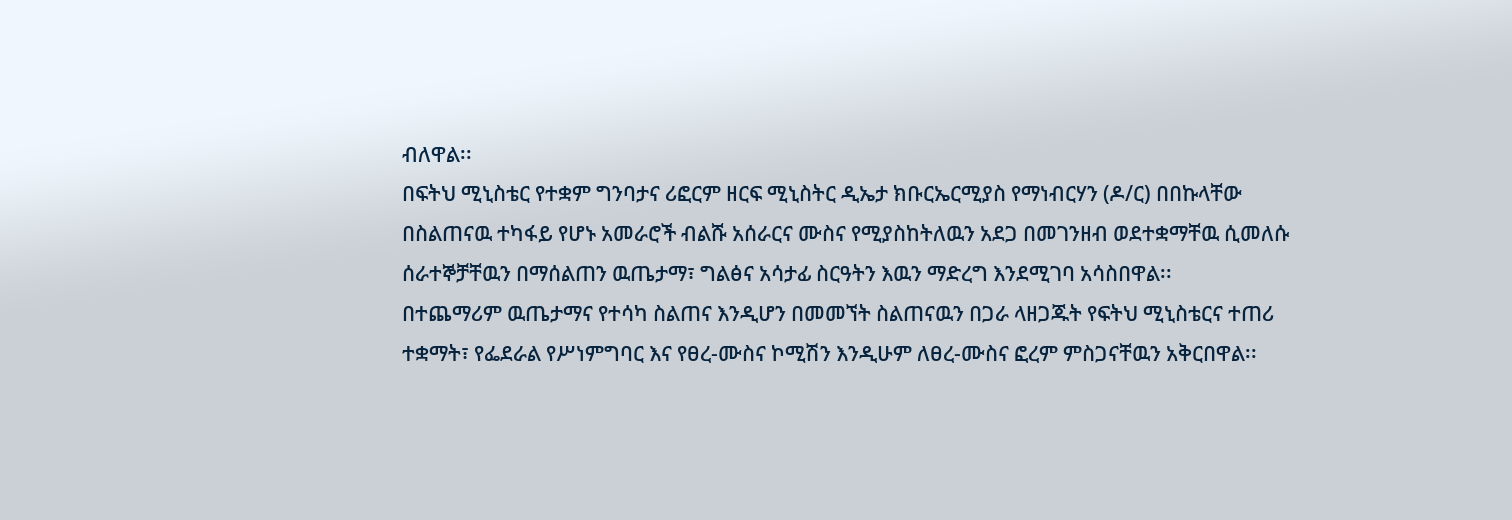ብለዋል፡፡
በፍትህ ሚኒስቴር የተቋም ግንባታና ሪፎርም ዘርፍ ሚኒስትር ዲኤታ ክቡርኤርሚያስ የማነብርሃን (ዶ/ር) በበኩላቸው በስልጠናዉ ተካፋይ የሆኑ አመራሮች ብልሹ አሰራርና ሙስና የሚያስከትለዉን አደጋ በመገንዘብ ወደተቋማቸዉ ሲመለሱ ሰራተኞቻቸዉን በማሰልጠን ዉጤታማ፣ ግልፅና አሳታፊ ስርዓትን እዉን ማድረግ እንደሚገባ አሳስበዋል፡፡
በተጨማሪም ዉጤታማና የተሳካ ስልጠና እንዲሆን በመመኘት ስልጠናዉን በጋራ ላዘጋጁት የፍትህ ሚኒስቴርና ተጠሪ ተቋማት፣ የፌደራል የሥነምግባር እና የፀረ-ሙስና ኮሚሽን እንዲሁም ለፀረ-ሙስና ፎረም ምስጋናቸዉን አቅርበዋል፡፡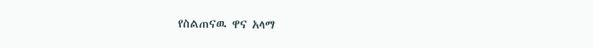የስልጠናዉ ዋና አላማ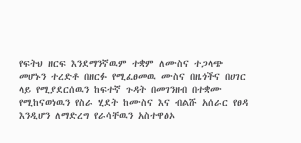የፍትህ ዘርፍ እንደማንኛዉም ተቋም ለሙስና ተጋላጭ መሆኑን ተረድቶ በዘርፉ የሚፈፀመዉ ሙስና በዜጎችና በሀገር ላይ የሚያደርሰዉን ከፍተኛ ጉዳት በመገንዘብ በተቋሙ የሚከናወነዉን የስራ ሂደት ከሙስና እና ብልሹ አሰራር የፀዳ እንዲሆን ለማድረግ የራሳቸዉን አስተዋፅኦ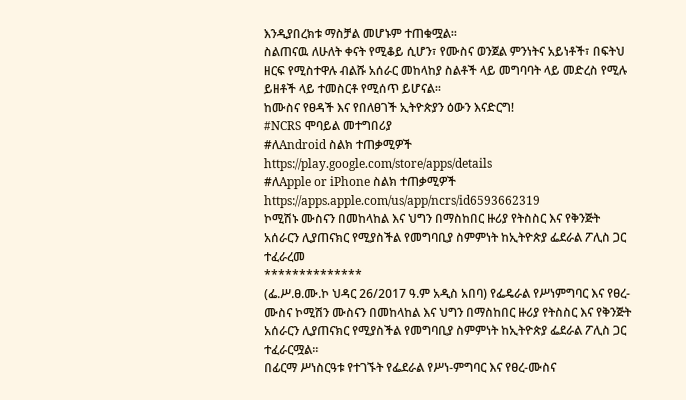እንዲያበረክቱ ማስቻል መሆኑም ተጠቁሟል፡፡
ስልጠናዉ ለሁለት ቀናት የሚቆይ ሲሆን፣ የሙስና ወንጀል ምንነትና አይነቶች፣ በፍትህ ዘርፍ የሚስተዋሉ ብልሹ አሰራር መከላከያ ስልቶች ላይ መግባባት ላይ መድረስ የሚሉ ይዘቶች ላይ ተመስርቶ የሚሰጥ ይሆናል፡፡
ከሙስና የፀዳች እና የበለፀገች ኢትዮጵያን ዕውን እናድርግ!
#NCRS ሞባይል መተግበሪያ
#ለAndroid ስልክ ተጠቃሚዎች
https://play.google.com/store/apps/details
#ለApple or iPhone ስልክ ተጠቃሚዎች
https://apps.apple.com/us/app/ncrs/id6593662319
ኮሚሽኑ ሙስናን በመከላከል እና ህግን በማስከበር ዙሪያ የትስስር እና የቅንጅት አሰራርን ሊያጠናክር የሚያስችል የመግባቢያ ስምምነት ከኢትዮጵያ ፌደራል ፖሊስ ጋር ተፈራረመ
**************
(ፌ.ሥ.ፀ.ሙ.ኮ ህዳር 26/2017 ዓ.ም አዲስ አበባ) የፌዴራል የሥነምግባር እና የፀረ-ሙስና ኮሚሽን ሙስናን በመከላከል እና ህግን በማስከበር ዙሪያ የትስስር እና የቅንጅት አሰራርን ሊያጠናክር የሚያስችል የመግባቢያ ስምምነት ከኢትዮጵያ ፌደራል ፖሊስ ጋር ተፈራርሟል፡፡
በፊርማ ሥነስርዓቱ የተገኙት የፌደራል የሥነ-ምግባር እና የፀረ-ሙስና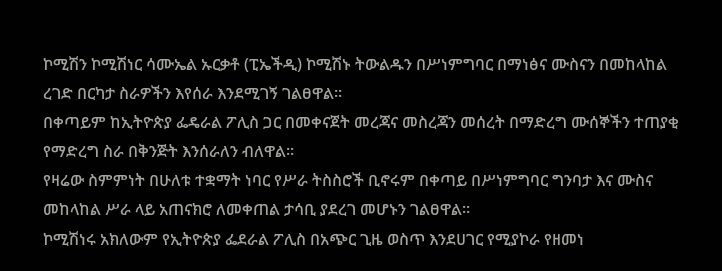ኮሚሽን ኮሚሽነር ሳሙኤል ኡርቃቶ (ፒኤችዲ) ኮሚሽኑ ትውልዱን በሥነምግባር በማነፅና ሙስናን በመከላከል ረገድ በርካታ ስራዎችን እየሰራ እንደሚገኝ ገልፀዋል፡፡
በቀጣይም ከኢትዮጵያ ፌዴራል ፖሊስ ጋር በመቀናጀት መረጃና መስረጃን መሰረት በማድረግ ሙሰኞችን ተጠያቂ የማድረግ ስራ በቅንጅት እንሰራለን ብለዋል፡፡
የዛሬው ስምምነት በሁለቱ ተቋማት ነባር የሥራ ትስስሮች ቢኖሩም በቀጣይ በሥነምግባር ግንባታ እና ሙስና መከላከል ሥራ ላይ አጠናክሮ ለመቀጠል ታሳቢ ያደረገ መሆኑን ገልፀዋል፡፡
ኮሚሽነሩ አክለውም የኢትዮጵያ ፌደራል ፖሊስ በአጭር ጊዜ ወስጥ እንደሀገር የሚያኮራ የዘመነ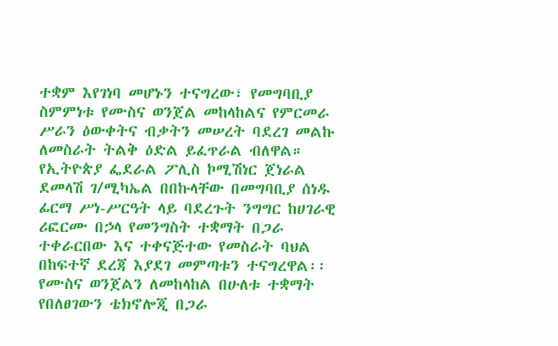ተቋም እየገነባ መሆኑን ተናግረው፣ የመግባቢያ ስምምነቱ የሙስና ወንጀል መከላከልና የምርመራ ሥራን ዕውቀትና ብቃትን መሠረት ባደረገ መልኩ ለመስራት ትልቅ ዕድል ይፈጥራል ብለዋል።
የኢትዮጵያ ፌደራል ፖሊስ ኮሚሽነር ጀነራል ደመላሽ ገ/ሚካኤል በበኩላቸው በመግባቢያ ሰነዱ ፊርማ ሥነ-ሥርዓት ላይ ባደረጉት ንግግር ከሀገራዊ ሪፎርሙ በኃላ የመንግስት ተቋማት በጋራ ተቀራርበው እና ተቀናጅተው የመስራት ባህል በከፍተኛ ደረጃ እያደገ መምጣቱን ተናግረዋል፡፡
የሙስና ወንጀልን ለመከላከል በሁለቱ ተቋማት የበለፀገውን ቴክኖሎጂ በጋራ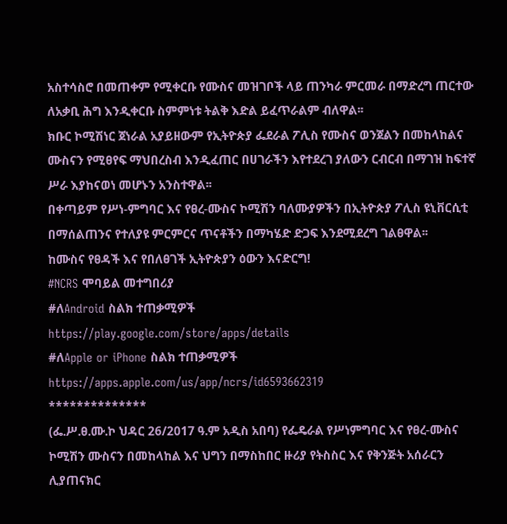አስተሳስሮ በመጠቀም የሚቀርቡ የሙስና መዝገቦች ላይ ጠንካራ ምርመራ በማድረግ ጠርተው ለአቃቢ ሕግ እንዲቀርቡ ስምምነቱ ትልቅ እድል ይፈጥራልም ብለዋል፡፡
ክቡር ኮሚሽነር ጀነራል አያይዘውም የኢትዮጵያ ፌደራል ፖሊስ የሙስና ወንጀልን በመከላከልና ሙስናን የሚፀየፍ ማህበረስብ እንዲፈጠር በሀገራችን እየተደረገ ያለውን ርብርብ በማገዝ ከፍተኛ ሥራ እያከናወነ መሆኑን አንስተዋል፡፡
በቀጣይም የሥነ-ምግባር እና የፀረ-ሙስና ኮሚሽን ባለሙያዎችን በኢትዮጵያ ፖሊስ ዩኒቨርሲቲ በማሰልጠንና የተለያዩ ምርምርና ጥናቶችን በማካሄድ ድጋፍ እንደሚደረግ ገልፀዋል፡፡
ከሙስና የፀዳች እና የበለፀገች ኢትዮጵያን ዕውን እናድርግ!
#NCRS ሞባይል መተግበሪያ
#ለAndroid ስልክ ተጠቃሚዎች
https://play.google.com/store/apps/details
#ለApple or iPhone ስልክ ተጠቃሚዎች
https://apps.apple.com/us/app/ncrs/id6593662319
**************
(ፌ.ሥ.ፀ.ሙ.ኮ ህዳር 26/2017 ዓ.ም አዲስ አበባ) የፌዴራል የሥነምግባር እና የፀረ-ሙስና ኮሚሽን ሙስናን በመከላከል እና ህግን በማስከበር ዙሪያ የትስስር እና የቅንጅት አሰራርን ሊያጠናክር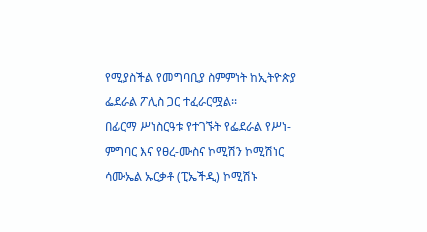የሚያስችል የመግባቢያ ስምምነት ከኢትዮጵያ ፌደራል ፖሊስ ጋር ተፈራርሟል፡፡
በፊርማ ሥነስርዓቱ የተገኙት የፌደራል የሥነ-ምግባር እና የፀረ-ሙስና ኮሚሽን ኮሚሽነር ሳሙኤል ኡርቃቶ (ፒኤችዲ) ኮሚሽኑ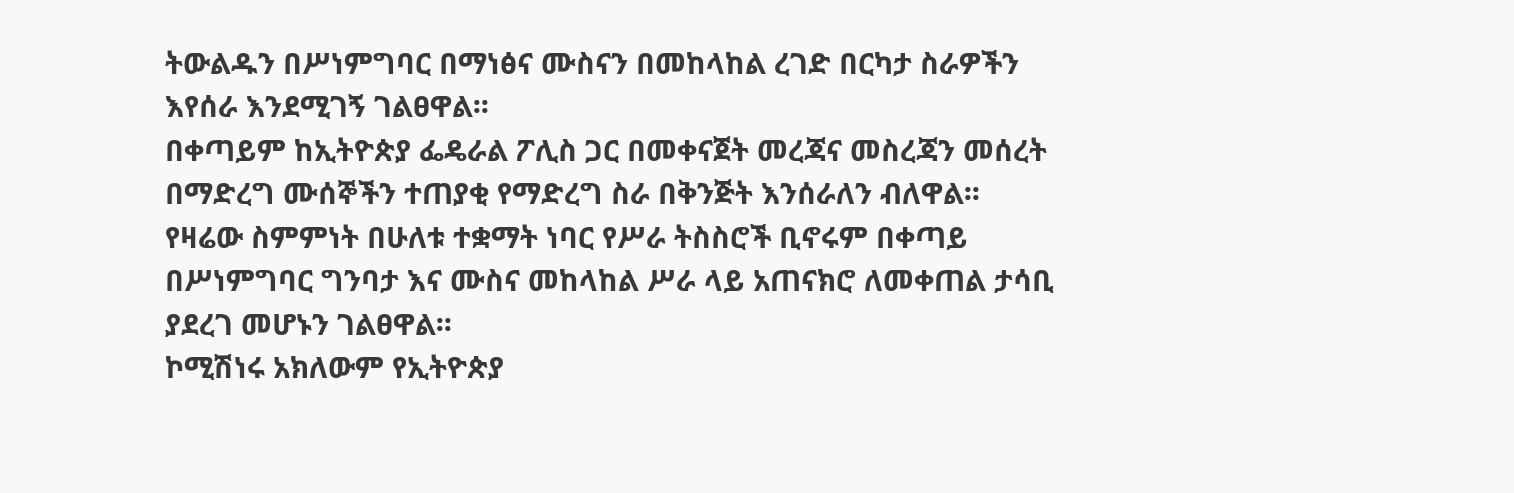ትውልዱን በሥነምግባር በማነፅና ሙስናን በመከላከል ረገድ በርካታ ስራዎችን እየሰራ እንደሚገኝ ገልፀዋል፡፡
በቀጣይም ከኢትዮጵያ ፌዴራል ፖሊስ ጋር በመቀናጀት መረጃና መስረጃን መሰረት በማድረግ ሙሰኞችን ተጠያቂ የማድረግ ስራ በቅንጅት እንሰራለን ብለዋል፡፡
የዛሬው ስምምነት በሁለቱ ተቋማት ነባር የሥራ ትስስሮች ቢኖሩም በቀጣይ በሥነምግባር ግንባታ እና ሙስና መከላከል ሥራ ላይ አጠናክሮ ለመቀጠል ታሳቢ ያደረገ መሆኑን ገልፀዋል፡፡
ኮሚሽነሩ አክለውም የኢትዮጵያ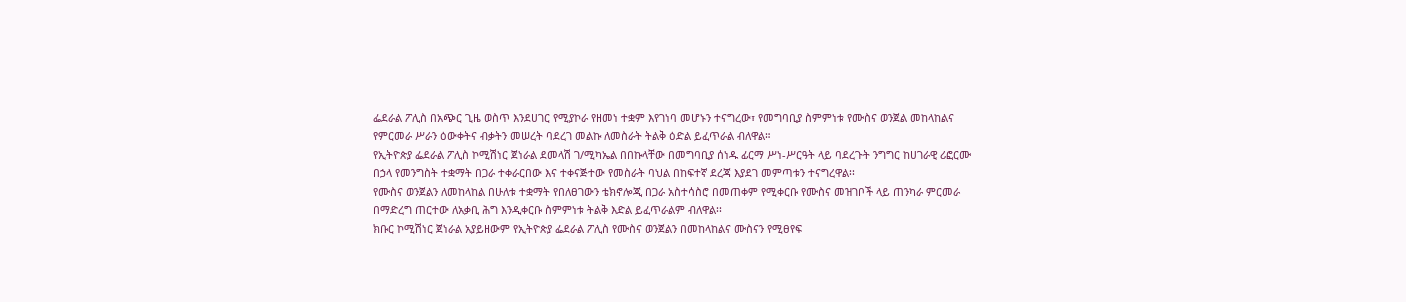ፌደራል ፖሊስ በአጭር ጊዜ ወስጥ እንደሀገር የሚያኮራ የዘመነ ተቋም እየገነባ መሆኑን ተናግረው፣ የመግባቢያ ስምምነቱ የሙስና ወንጀል መከላከልና የምርመራ ሥራን ዕውቀትና ብቃትን መሠረት ባደረገ መልኩ ለመስራት ትልቅ ዕድል ይፈጥራል ብለዋል።
የኢትዮጵያ ፌደራል ፖሊስ ኮሚሽነር ጀነራል ደመላሽ ገ/ሚካኤል በበኩላቸው በመግባቢያ ሰነዱ ፊርማ ሥነ-ሥርዓት ላይ ባደረጉት ንግግር ከሀገራዊ ሪፎርሙ በኃላ የመንግስት ተቋማት በጋራ ተቀራርበው እና ተቀናጅተው የመስራት ባህል በከፍተኛ ደረጃ እያደገ መምጣቱን ተናግረዋል፡፡
የሙስና ወንጀልን ለመከላከል በሁለቱ ተቋማት የበለፀገውን ቴክኖሎጂ በጋራ አስተሳስሮ በመጠቀም የሚቀርቡ የሙስና መዝገቦች ላይ ጠንካራ ምርመራ በማድረግ ጠርተው ለአቃቢ ሕግ እንዲቀርቡ ስምምነቱ ትልቅ እድል ይፈጥራልም ብለዋል፡፡
ክቡር ኮሚሽነር ጀነራል አያይዘውም የኢትዮጵያ ፌደራል ፖሊስ የሙስና ወንጀልን በመከላከልና ሙስናን የሚፀየፍ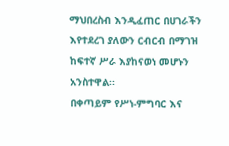ማህበረስብ እንዲፈጠር በሀገራችን እየተደረገ ያለውን ርብርብ በማገዝ ከፍተኛ ሥራ እያከናወነ መሆኑን አንስተዋል፡፡
በቀጣይም የሥነ-ምግባር እና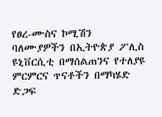የፀረ-ሙስና ኮሚሽን ባለሙያዎችን በኢትዮጵያ ፖሊስ ዩኒቨርሲቲ በማሰልጠንና የተለያዩ ምርምርና ጥናቶችን በማካሄድ ድጋፍ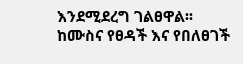እንደሚደረግ ገልፀዋል፡፡
ከሙስና የፀዳች እና የበለፀገች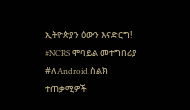ኢትዮጵያን ዕውን እናድርግ!
#NCRS ሞባይል መተግበሪያ
#ለAndroid ስልክ ተጠቃሚዎች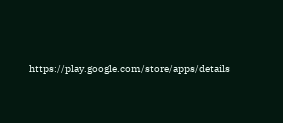https://play.google.com/store/apps/details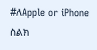#ለApple or iPhone ስልክ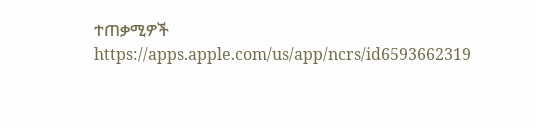ተጠቃሚዎች
https://apps.apple.com/us/app/ncrs/id6593662319